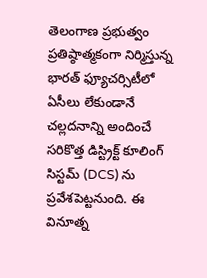తెలంగాణ ప్రభుత్వం ప్రతిష్ఠాత్మకంగా నిర్మిస్తున్న భారత్ ఫ్యూచర్సిటీలో ఏసీలు లేకుండానే చల్లదనాన్ని అందించే సరికొత్త డిస్ట్రిక్ట్ కూలింగ్ సిస్టమ్ (DCS) ను ప్రవేశపెట్టనుంది. ఈ వినూత్న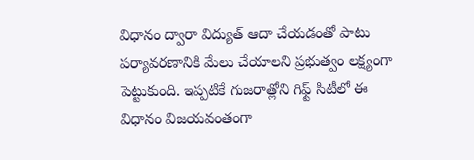విధానం ద్వారా విద్యుత్ ఆదా చేయడంతో పాటు పర్యావరణానికి మేలు చేయాలని ప్రభుత్వం లక్ష్యంగా పెట్టుకుంది. ఇప్పటికే గుజరాత్లోని గిఫ్ట్ సిటీలో ఈ విధానం విజయవంతంగా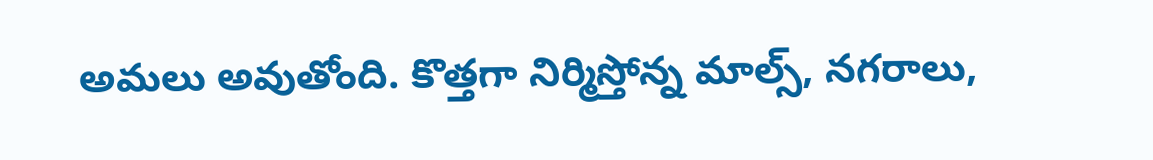అమలు అవుతోంది. కొత్తగా నిర్మిస్తోన్న మాల్స్, నగరాలు,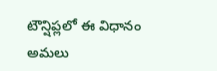టౌన్షిప్లలో ఈ విధానం అమలు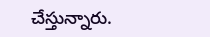చేస్తున్నారు.